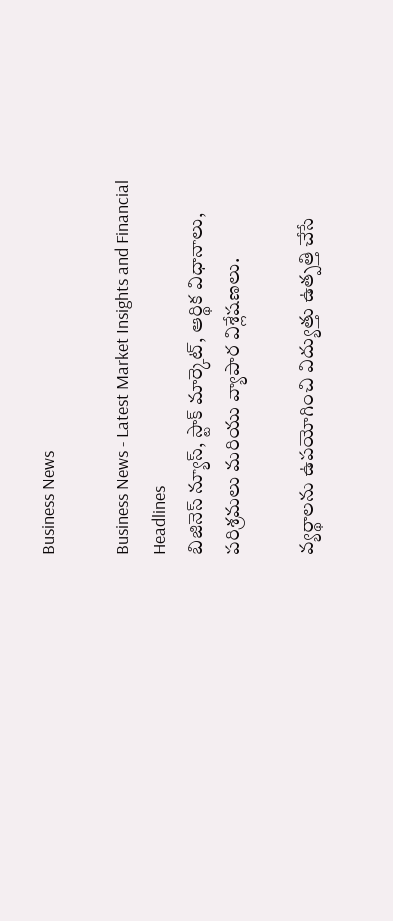Business News

Business News - Latest Market Insights and Financial Headlines
బిజినెస్ న్యూస్, స్టాక్ మార్కెట్, ఆర్థిక విధానాలు, పరిశ్రమలు మరియు వ్యాపార విశ్లేషణలు.

వ్యర్థాలను ఉపయోగించి విద్యుత్తు ఉత్పత్తి చేసే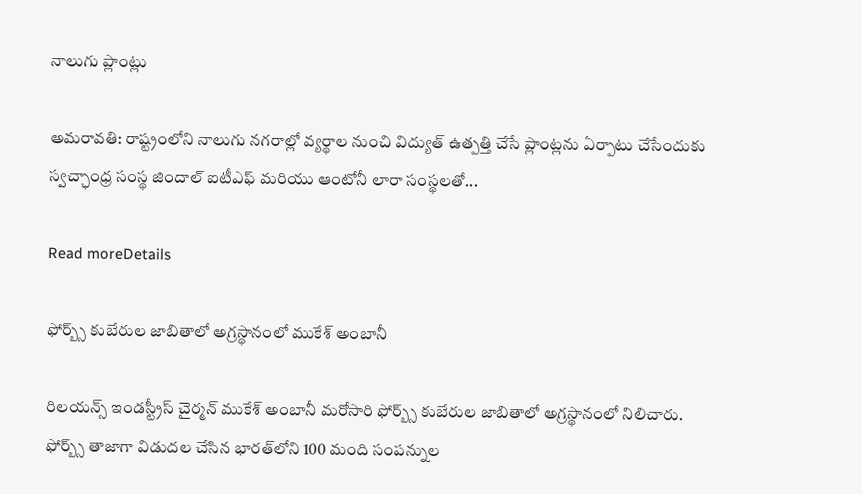నాలుగు ప్లాంట్లు

అమరావతి: రాష్ట్రంలోని నాలుగు నగరాల్లో వ్యర్థాల నుంచి విద్యుత్ ఉత్పత్తి చేసే ప్లాంట్లను ఏర్పాటు చేసేందుకు స్వచ్ఛాంధ్ర సంస్థ జిందాల్‌ ఐటీఎఫ్‌ మరియు ఆంటోనీ లారా సంస్థలతో...

Read moreDetails

ఫోర్బ్స్ కుబేరుల జాబితాలో అగ్రస్థానంలో ముకేశ్‌ అంబానీ

రిలయన్స్‌ ఇండస్ట్రీస్‌ చైర్మన్‌ ముకేశ్‌ అంబానీ మరోసారి ఫోర్బ్స్ కుబేరుల జాబితాలో అగ్రస్థానంలో నిలిచారు. ఫోర్బ్స్ తాజాగా విడుదల చేసిన భారత్‌లోని 100 మంది సంపన్నుల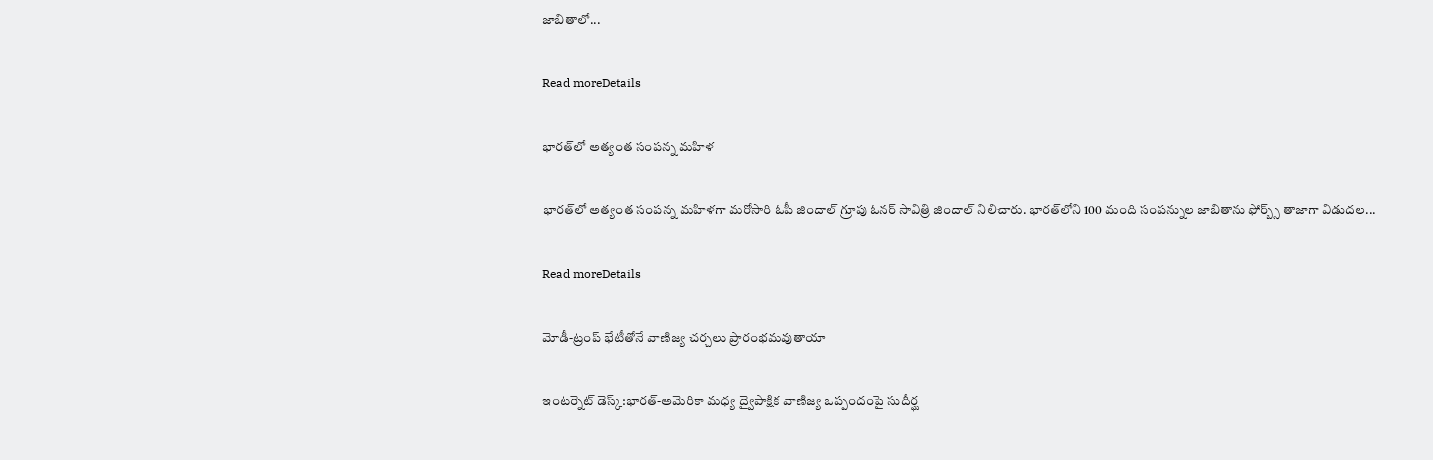జాబితాలో...

Read moreDetails

భారత్‌లో అత్యంత సంప‌న్న మ‌హిళ‌

భారత్‌లో అత్యంత సంప‌న్న మ‌హిళ‌గా మరోసారి ఓపీ జిందాల్ గ్రూపు ఓన‌ర్‌ సావిత్రి జిందాల్ నిలిచారు. భారత్‌లోని 100 మంది సంపన్నుల జాబితాను ఫోర్బ్స్‌ తాజాగా విడుదల...

Read moreDetails

మోడీ-ట్రంప్ భేటీతోనే వాణిజ్య చర్చలు ప్రారంభమవుతాయా

ఇంటర్నెట్ డెస్క్:భారత్-అమెరికా మధ్య ద్వైపాక్షిక వాణిజ్య ఒప్పందంపై సుదీర్ఘ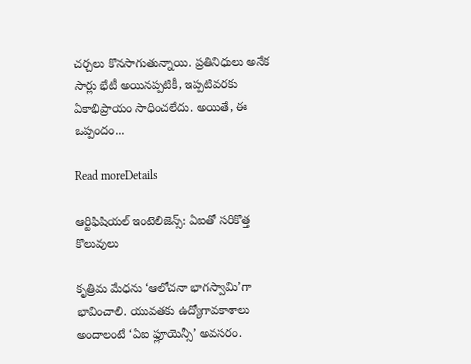చర్చలు కొనసాగుతున్నాయి. ప్రతినిధులు అనేక సార్లు భేటీ అయినప్పటికీ, ఇప్పటివరకు ఏకాభిప్రాయం సాధించలేదు. అయితే, ఈ ఒప్పందం...

Read moreDetails

ఆర్టిఫిషియల్ ఇంటెలిజెన్స్: ఏఐతో సరికొత్త కొలువులు

కృత్రిమ మేధను ‘ఆలోచనా భాగస్వామి’గా భావించాలి. యువతకు ఉద్యోగావకాశాలు అందాలంటే ‘ఏఐ ఫ్లూయెన్సీ’ అవసరం.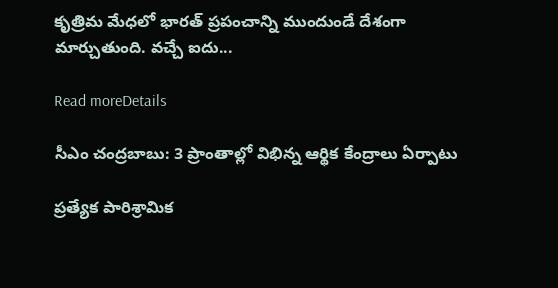కృత్రిమ మేధలో భారత్ ప్రపంచాన్ని ముందుండే దేశంగా మార్చుతుంది. వచ్చే ఐదు...

Read moreDetails

సీఎం చంద్రబాబు: 3 ప్రాంతాల్లో విభిన్న ఆర్థిక కేంద్రాలు ఏర్పాటు

ప్రత్యేక పారిశ్రామిక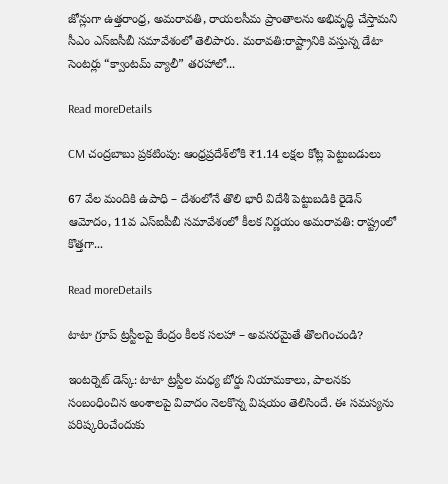జోన్లుగా ఉత్తరాంధ్ర, అమరావతి, రాయలసీమ ప్రాంతాలను అభివృద్ధి చేస్తామని సీఎం ఎస్‌ఐసీబీ సమావేశంలో తెలిపారు. మరావతి:రాష్ట్రానికి వస్తున్న డేటా సెంటర్లు “క్వాంటమ్ వ్యాలీ” తరహాలో...

Read moreDetails

CM చంద్రబాబు ప్రకటింపు: ఆంధ్రప్రదేశ్‌లోకి ₹1.14 లక్షల కోట్ల పెట్టుబడులు

67 వేల మందికి ఉపాధి – దేశంలోనే తొలి భారీ విదేశీ పెట్టుబడికి రైడెన్‌ ఆమోదం, 11వ ఎస్‌ఐపీబీ సమావేశంలో కీలక నిర్ణయం అమరావతి: రాష్ట్రంలో కొత్తగా...

Read moreDetails

టాటా గ్రూప్ ట్రస్టీలపై కేంద్రం కీలక సలహా – అవసరమైతే తొలగించండి?

ఇంటర్నెట్ డెస్క్: టాటా ట్రస్టీల మధ్య బోర్డు నియామకాలు, పాలనకు సంబంధించిన అంశాలపై వివాదం నెలకొన్న విషయం తెలిసిందే. ఈ సమస్యను పరిష్కరించేందుకు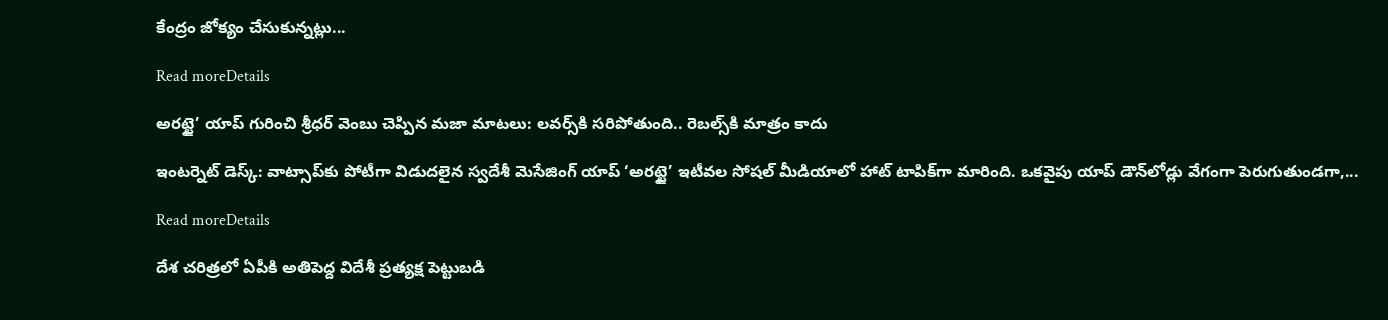కేంద్రం జోక్యం చేసుకున్నట్లు...

Read moreDetails

అరట్టై’ యాప్‌ గురించి శ్రీధర్‌ వెంబు చెప్పిన మజా మాటలు: లవర్స్‌కి సరిపోతుంది.. రెబల్స్‌కి మాత్రం కాదు

ఇంటర్నెట్ డెస్క్: వాట్సాప్‌కు పోటీగా విడుదలైన స్వదేశీ మెసేజింగ్ యాప్‌ ‘అరట్టై’ ఇటీవల సోషల్ మీడియాలో హాట్ టాపిక్‌గా మారింది. ఒకవైపు యాప్‌ డౌన్‌లోడ్లు వేగంగా పెరుగుతుండగా,...

Read moreDetails

దేశ చరిత్రలో ఏపీకి అతిపెద్ద విదేశీ ప్రత్యక్ష పెట్టుబడి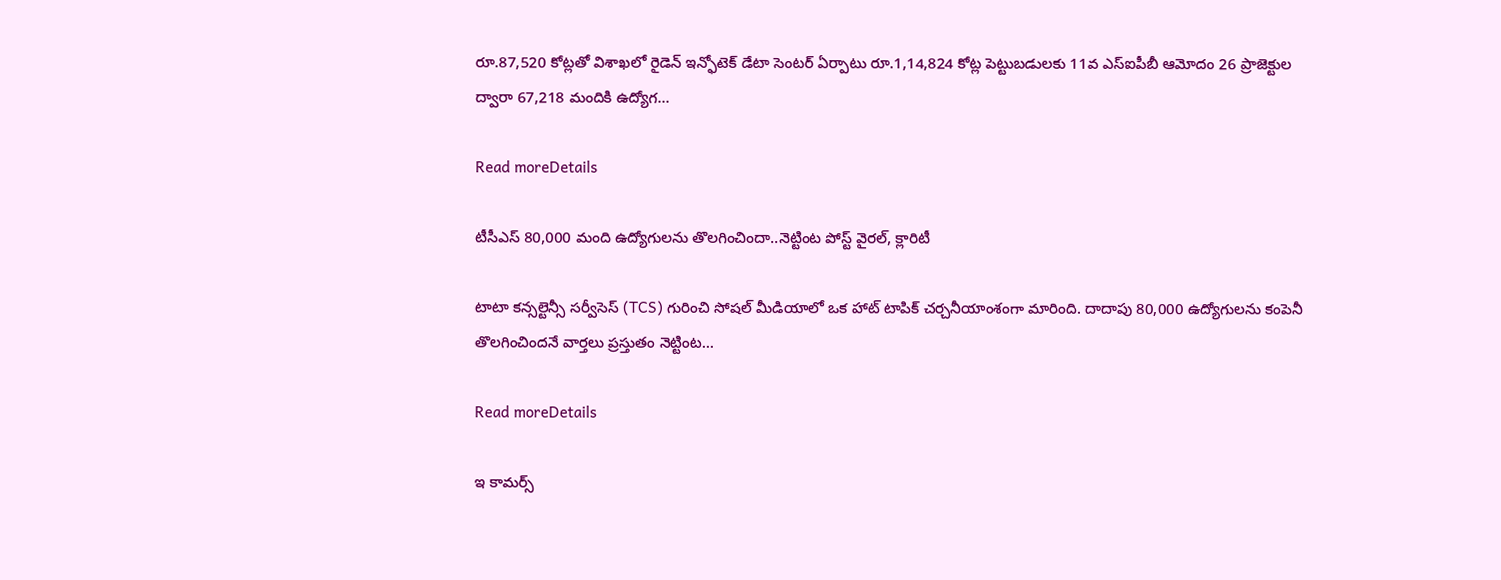రూ.87,520 కోట్లతో విశాఖలో రైడెన్ ఇన్ఫోటెక్ డేటా సెంటర్ ఏర్పాటు రూ.1,14,824 కోట్ల పెట్టుబడులకు 11వ ఎస్ఐపీబీ ఆమోదం 26 ప్రాజెక్టుల ద్వారా 67,218 మందికి ఉద్యోగ...

Read moreDetails

టీసీఎస్‌ 80,000 మంది ఉద్యోగులను తొలగించిందా..నెట్టింట పోస్ట్ వైరల్, క్లారిటీ

టాటా కన్సల్టెన్సీ సర్వీసెస్ (TCS) గురించి సోషల్ మీడియాలో ఒక హాట్ టాపిక్ చర్చనీయాంశంగా మారింది. దాదాపు 80,000 ఉద్యోగులను కంపెనీ తొలగించిందనే వార్తలు ప్రస్తుతం నెట్టింట...

Read moreDetails

ఇ కామర్స్‌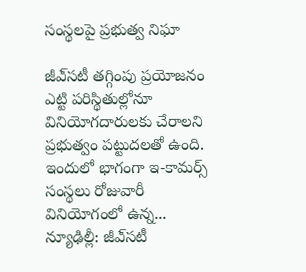సంస్థలపై ప్రభుత్వ నిఘా

జీఎ్‌సటీ తగ్గింపు ప్రయోజనం ఎట్టి పరిస్థితుల్లోనూ వినియోగదారులకు చేరాలని ప్రభుత్వం పట్టుదలతో ఉంది. ఇందులో భాగంగా ఇ-కామర్స్‌ సంస్థలు రోజువారీ వినియోగంలో ఉన్న... న్యూఢిల్లీ: జీఎ్‌సటీ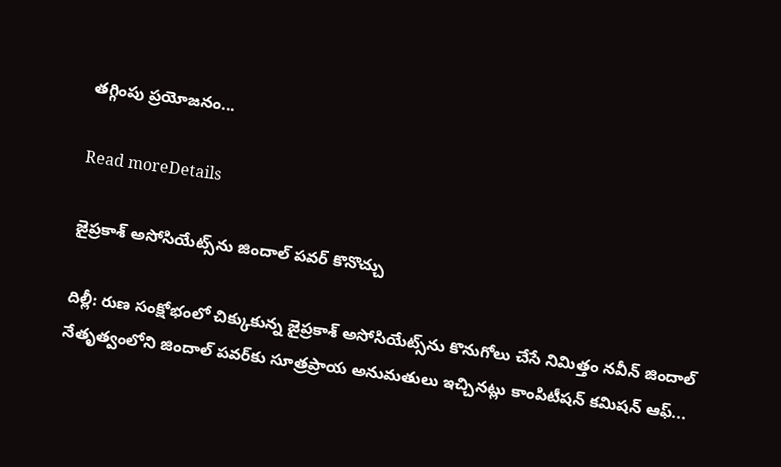తగ్గింపు ప్రయోజనం...

Read moreDetails

జైప్రకాశ్‌ అసోసియేట్స్‌ను జిందాల్‌ పవర్‌ కొనొచ్చు

దిల్లీ: రుణ సంక్షోభంలో చిక్కుకున్న జైప్రకాశ్‌ అసోసియేట్స్‌ను కొనుగోలు చేసే నిమిత్తం నవీన్‌ జిందాల్‌ నేతృత్వంలోని జిందాల్‌ పవర్‌కు సూత్రప్రాయ అనుమతులు ఇచ్చినట్లు కాంపిటీషన్‌ కమిషన్‌ ఆఫ్‌...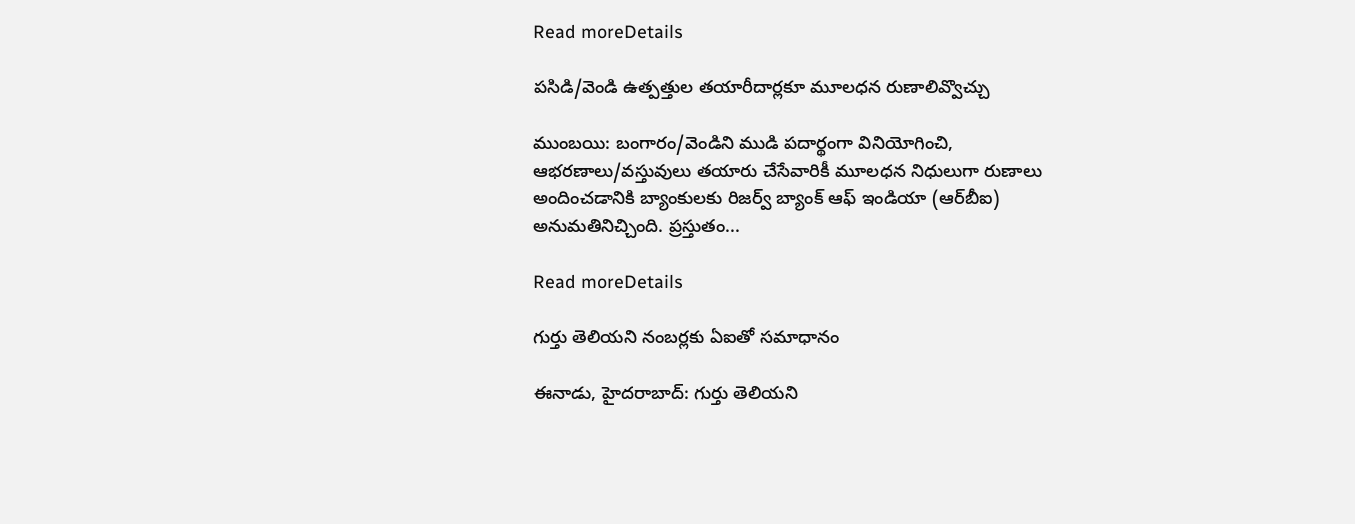Read moreDetails

పసిడి/వెండి ఉత్పత్తుల తయారీదార్లకూ మూలధన రుణాలివ్వొచ్చు

ముంబయి: బంగారం/వెండిని ముడి పదార్థంగా వినియోగించి, ఆభరణాలు/వస్తువులు తయారు చేసేవారికీ మూలధన నిధులుగా రుణాలు అందించడానికి బ్యాంకులకు రిజర్వ్‌ బ్యాంక్‌ ఆఫ్‌ ఇండియా (ఆర్‌బీఐ) అనుమతినిచ్చింది. ప్రస్తుతం...

Read moreDetails

గుర్తు తెలియని నంబర్లకు ఏఐతో సమాధానం

ఈనాడు, హైదరాబాద్‌: గుర్తు తెలియని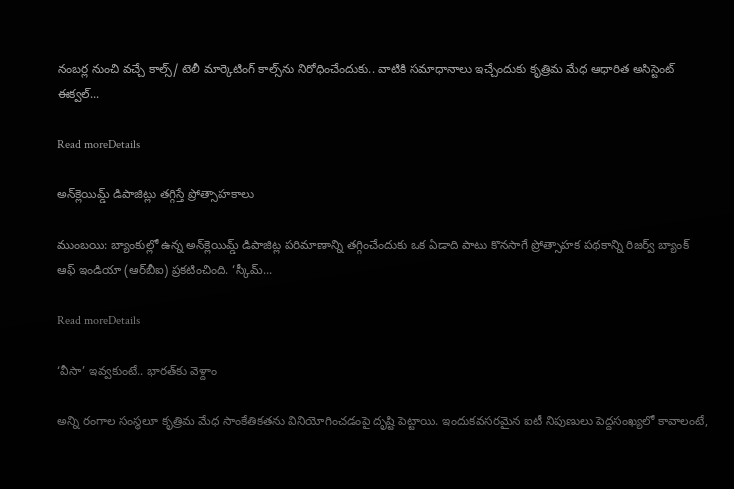నంబర్ల నుంచి వచ్చే కాల్స్‌/ టెలీ మార్కెటింగ్‌ కాల్స్‌ను నిరోధించేందుకు.. వాటికి సమాధానాలు ఇచ్చేందుకు కృత్రిమ మేధ ఆధారిత అసిస్టెంట్‌ ఈక్వల్‌...

Read moreDetails

అన్‌క్లెయిమ్డ్‌ డిపాజిట్లు తగ్గిస్తే ప్రోత్సాహకాలు

ముంబయి: బ్యాంకుల్లో ఉన్న అన్‌క్లెయిమ్డ్‌ డిపాజిట్ల పరిమాణాన్ని తగ్గించేందుకు ఒక ఏడాది పాటు కొనసాగే ప్రోత్సాహక పథకాన్ని రిజర్వ్‌ బ్యాంక్‌ ఆఫ్‌ ఇండియా (ఆర్‌బీఐ) ప్రకటించింది. ‘స్కీమ్‌...

Read moreDetails

‘వీసా’ ఇవ్వకుంటే.. భారత్‌కు వెళ్దాం

అన్ని రంగాల సంస్థలూ కృత్రిమ మేధ సాంకేతికతను వినియోగించడంపై దృష్టి పెట్టాయి. ఇందుకవసరమైన ఐటీ నిపుణులు పెద్దసంఖ్యలో కావాలంటే,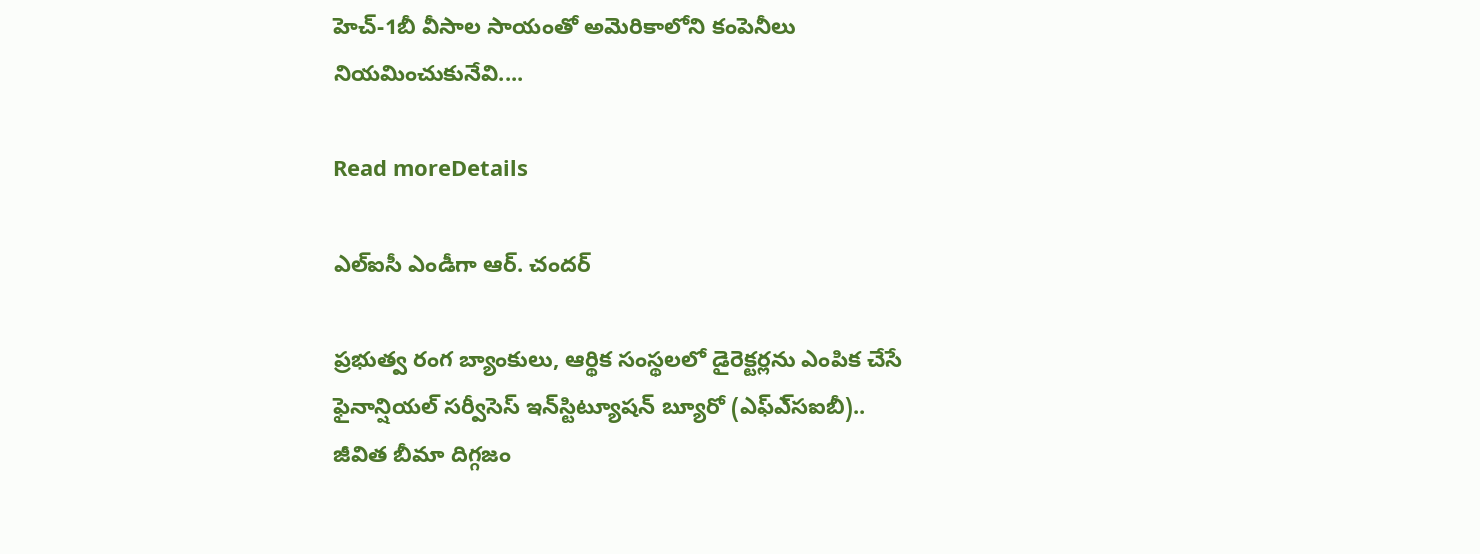హెచ్‌-1బీ వీసాల సాయంతో అమెరికాలోని కంపెనీలు నియమించుకునేవి....

Read moreDetails

ఎల్‌ఐసీ ఎండీగా ఆర్‌. చందర్‌

ప్రభుత్వ రంగ బ్యాంకులు, ఆర్థిక సంస్థలలో డైరెక్టర్లను ఎంపిక చేసే ఫైనాన్షియల్‌ సర్వీసెస్‌ ఇన్‌స్టిట్యూషన్‌ బ్యూరో (ఎఫ్‌ఎ్‌సఐబీ).. జీవిత బీమా దిగ్గజం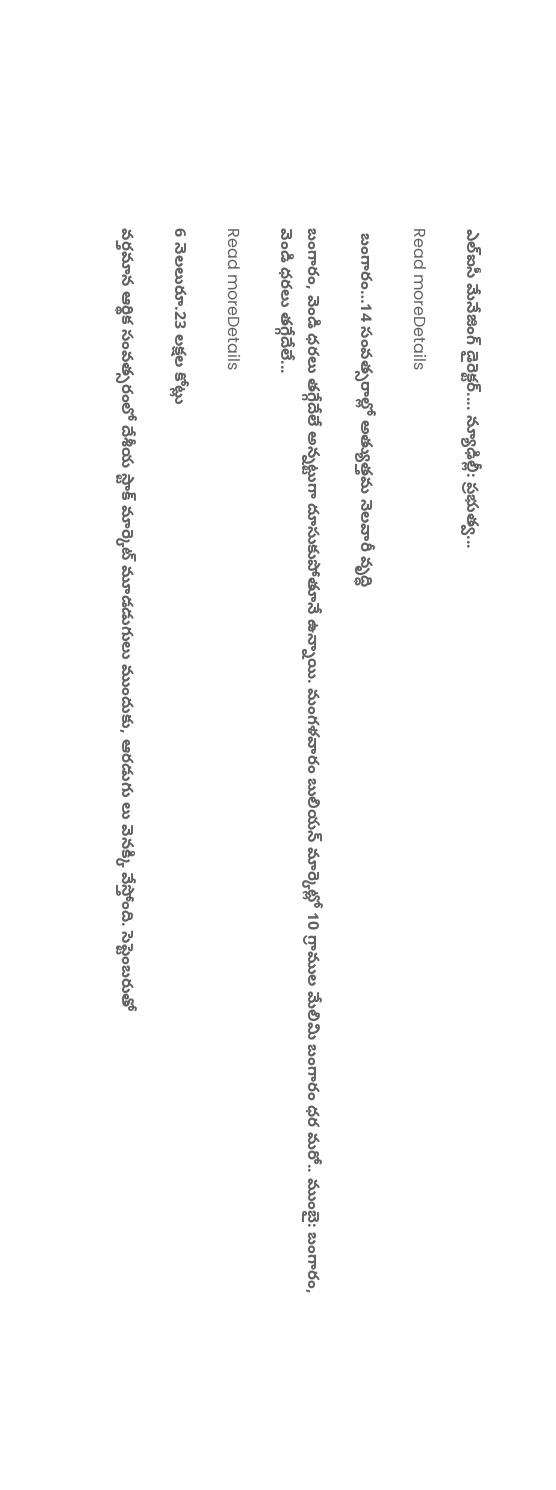ఎల్‌ఐసీ మేనేజింగ్‌ డైరెక్టర్‌.... న్యూఢిల్లీ: ప్రభుత్వ...

Read moreDetails

 బంగారం…14 సంవత్సరాల్లో అత్యుత్తమ నెలవారీ వృద్ధి

బంగారం, వెండి ధరలు తగ్గేదేలే అన్నట్టుగా దూసుకుపోతూనే ఉన్నాయి. మంగళవారం బులియన్‌ మార్కెట్లో 10 గ్రాముల మేలిమి బంగారం ధర మరో.. ముంబై: బంగారం, వెండి ధరలు తగ్గేదేలే...

Read moreDetails

6 నెలలురూ.23 లక్షల కోట్లు

వర్తమాన ఆర్థిక సంవత్సరంలో దేశీయ స్టాక్‌ మార్కెట్‌ మూడడుగులు ముందుకు, ఆరడుగు లు వెనక్కి వేస్తోంది. సెప్టెంబరుతో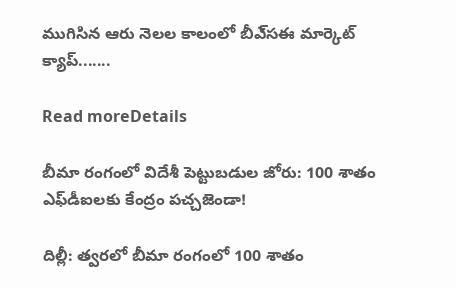ముగిసిన ఆరు నెలల కాలంలో బీఎ్‌సఈ మార్కెట్‌ క్యాప్‌.......

Read moreDetails

బీమా రంగంలో విదేశీ పెట్టుబడుల జోరు: 100 శాతం ఎఫ్‌డీఐలకు కేంద్రం పచ్చజెండా!

దిల్లీ: త్వరలో బీమా రంగంలో 100 శాతం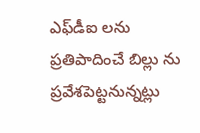ఎఫ్‌డీఐ లను ప్రతిపాదించే బిల్లు ను ప్రవేశపెట్టనున్నట్లు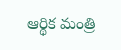ఆర్థిక మంత్రి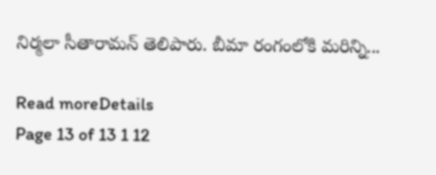నిర్మలా సీతారామన్‌ తెలిపారు. బీమా రంగంలోకి మరిన్ని...

Read moreDetails
Page 13 of 13 1 12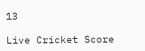13

Live Cricket Score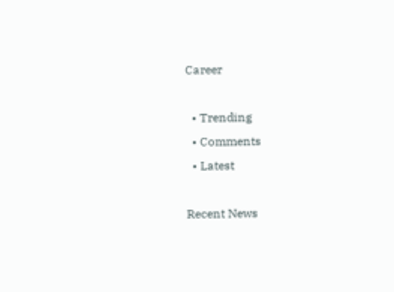Career

  • Trending
  • Comments
  • Latest

Recent News